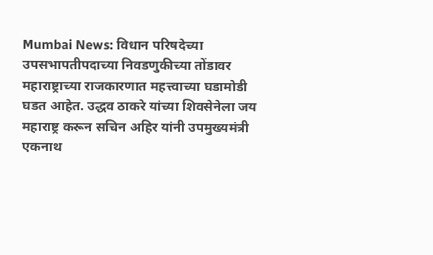Mumbai News: विधान परिषदेच्या उपसभापतीपदाच्या निवडणुकीच्या तोंडावर महाराष्ट्राच्या राजकारणात महत्त्वाच्या घडामोडी घडत आहेत. उद्धव ठाकरे यांच्या शिवसेनेला जय महाराष्ट्र करून सचिन अहिर यांनी उपमुख्यमंत्री एकनाथ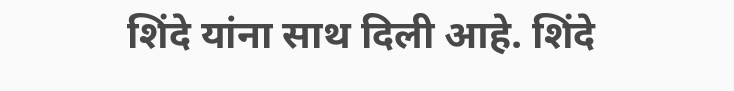शिंदे यांना साथ दिली आहे. शिंदे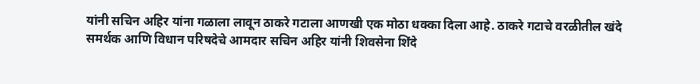यांनी सचिन अहिर यांना गळाला लावून ठाकरे गटाला आणखी एक मोठा धक्का दिला आहे. ठाकरे गटाचे वरळीतील खंदे समर्थक आणि विधान परिषदेचे आमदार सचिन अहिर यांनी शिवसेना शिंदे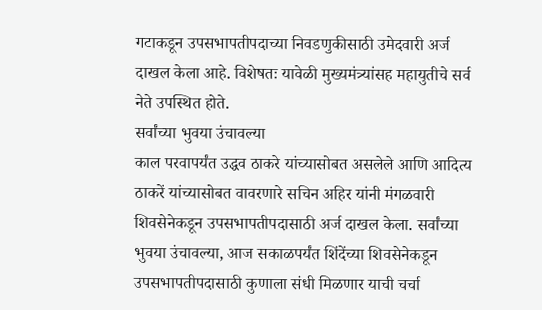गटाकडून उपसभापतीपदाच्या निवडणुकीसाठी उमेदवारी अर्ज दाखल केला आहे. विशेषतः यावेळी मुख्यमंत्र्यांसह महायुतीचे सर्व नेते उपस्थित होते.
सर्वांच्या भुवया उंचावल्या
काल परवापर्यंत उद्धव ठाकरे यांच्यासोबत असलेले आणि आदित्य ठाकरें यांच्यासोबत वावरणारे सचिन अहिर यांनी मंगळवारी शिवसेनेकडून उपसभापतीपदासाठी अर्ज दाखल केला. सर्वांच्या भुवया उंचावल्या, आज सकाळपर्यंत शिंदेंच्या शिवसेनेकडून उपसभापतीपदासाठी कुणाला संधी मिळणार याची चर्चा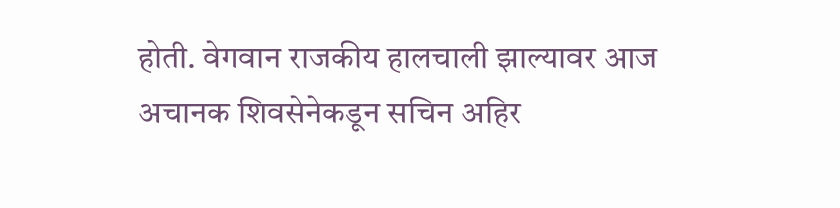होती. वेगवान राजकीय हालचाली झाल्यावर आज अचानक शिवसेनेकडून सचिन अहिर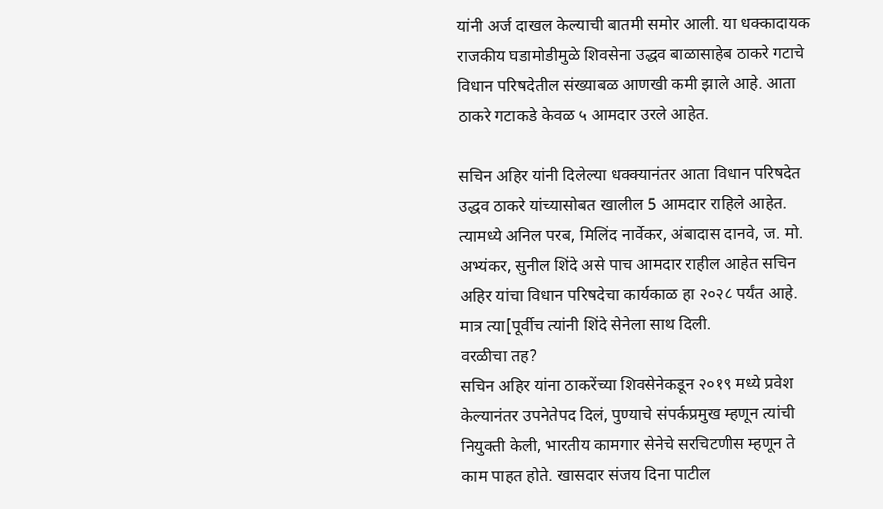यांनी अर्ज दाखल केल्याची बातमी समोर आली. या धक्कादायक राजकीय घडामोडीमुळे शिवसेना उद्धव बाळासाहेब ठाकरे गटाचे विधान परिषदेतील संख्याबळ आणखी कमी झाले आहे. आता ठाकरे गटाकडे केवळ ५ आमदार उरले आहेत.

सचिन अहिर यांनी दिलेल्या धक्क्यानंतर आता विधान परिषदेत उद्धव ठाकरे यांच्यासोबत खालील 5 आमदार राहिले आहेत. त्यामध्ये अनिल परब, मिलिंद नार्वेकर, अंबादास दानवे, ज. मो. अभ्यंकर, सुनील शिंदे असे पाच आमदार राहील आहेत सचिन अहिर यांचा विधान परिषदेचा कार्यकाळ हा २०२८ पर्यंत आहे. मात्र त्या[पूर्वीच त्यांनी शिंदे सेनेला साथ दिली.
वरळीचा तह?
सचिन अहिर यांना ठाकरेंच्या शिवसेनेकडून २०१९ मध्ये प्रवेश केल्यानंतर उपनेतेपद दिलं, पुण्याचे संपर्कप्रमुख म्हणून त्यांची नियुक्ती केली, भारतीय कामगार सेनेचे सरचिटणीस म्हणून ते काम पाहत होते. खासदार संजय दिना पाटील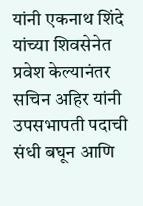यांनी एकनाथ शिंदे यांच्या शिवसेनेत प्रवेश केल्यानंतर सचिन अहिर यांनी उपसभापती पदाची संधी बघून आणि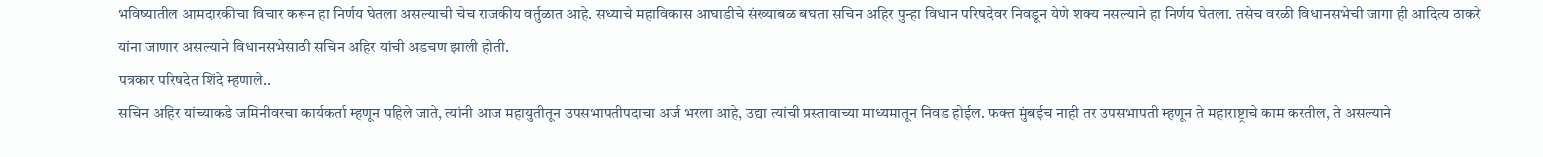भविष्यातील आमदारकीचा विचार करून हा निर्णय घेतला असल्याची चेच राजकीय वर्तुळात आहे. सध्याचे महाविकास आघाडीचे संख्याबळ बघता सचिन अहिर पुन्हा विधान परिषदेवर निवडून येणे शक्य नसल्याने हा निर्णय घेतला. तसेच वरळी विधानसभेची जागा ही आदित्य ठाकरे यांना जाणार असल्याने विधानसभेसाठी सचिन अहिर यांची अडचण झाली होती.
पत्रकार परिषदेत शिंदे म्हणाले..
सचिन अहिर यांच्याकडे जमिनीवरचा कार्यकर्ता म्हणून पहिले जाते, त्यांनी आज महायुतीतून उपसभापतीपदाचा अर्ज भरला आहे, उद्या त्यांची प्रस्तावाच्या माध्यमातून निवड होईल. फक्त मुंबईच नाही तर उपसभापती म्हणून ते महाराष्ट्राचे काम करतील, ते असल्याने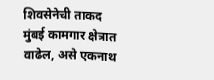शिवसेनेची ताकद मुंबई कामगार क्षेत्रात वाढेल, असे एकनाथ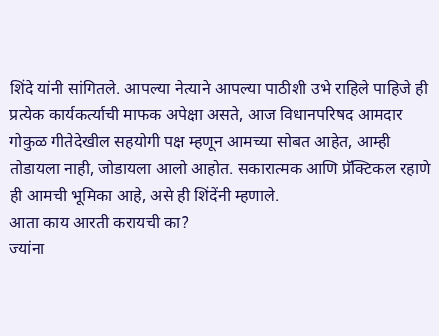शिंदे यांनी सांगितले. आपल्या नेत्याने आपल्या पाठीशी उभे राहिले पाहिजे ही प्रत्येक कार्यकर्त्याची माफक अपेक्षा असते, आज विधानपरिषद आमदार गोकुळ गीतेदेखील सहयोगी पक्ष म्हणून आमच्या सोबत आहेत, आम्ही तोडायला नाही, जोडायला आलो आहोत. सकारात्मक आणि प्रॅक्टिकल रहाणे ही आमची भूमिका आहे, असे ही शिंदेंनी म्हणाले.
आता काय आरती करायची का?
ज्यांना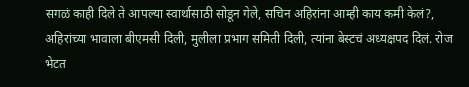सगळं काही दिले ते आपल्या स्वार्थासाठी सोडून गेले, सचिन अहिरांना आम्ही काय कमी केलं?, अहिरांच्या भावाला बीएमसी दिली, मुलीला प्रभाग समिती दिली, त्यांना बेस्टचं अध्यक्षपद दिलं. रोज भेटत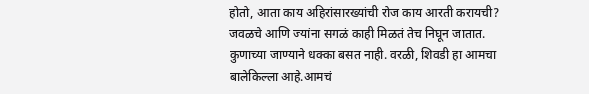होतो, आता काय अहिरांसारख्यांची रोज काय आरती करायची? जवळचे आणि ज्यांना सगळं काही मिळतं तेच निघून जातात. कुणाच्या जाण्याने धक्का बसत नाही. वरळी, शिवडी हा आमचा बालेकिल्ला आहे.आमचं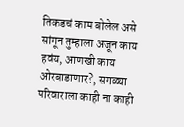तिकडचं काम बोलेल असे सांगून तुम्हाला अजून काय हवंय, आणखी काय ओरबाडाणार?, सगळ्या परिवाराला काही ना काही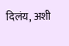दिलंय, अशी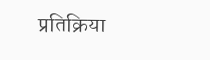प्रतिक्रिया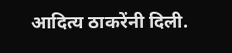आदित्य ठाकरेंनी दिली.